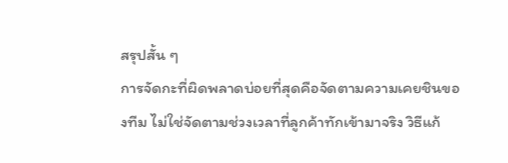สรุปสั้น ๆ
การจัดกะที่ผิดพลาดบ่อยที่สุดคือจัดตามความเคยชินของทีม ไม่ใช่จัดตามช่วงเวลาที่ลูกค้าทักเข้ามาจริง วิธีแก้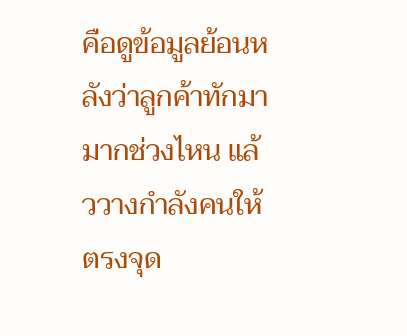คือดูข้อมูลย้อนหลังว่าลูกค้าทักมามากช่วงไหน แล้ววางกำลังคนให้ตรงจุด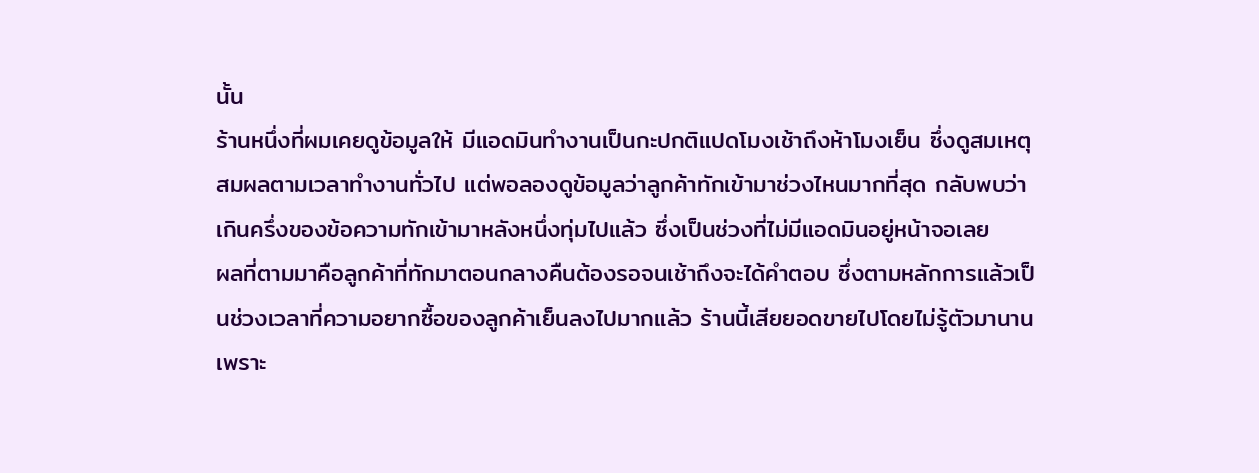นั้น
ร้านหนึ่งที่ผมเคยดูข้อมูลให้ มีแอดมินทำงานเป็นกะปกติแปดโมงเช้าถึงห้าโมงเย็น ซึ่งดูสมเหตุสมผลตามเวลาทำงานทั่วไป แต่พอลองดูข้อมูลว่าลูกค้าทักเข้ามาช่วงไหนมากที่สุด กลับพบว่าเกินครึ่งของข้อความทักเข้ามาหลังหนึ่งทุ่มไปแล้ว ซึ่งเป็นช่วงที่ไม่มีแอดมินอยู่หน้าจอเลย
ผลที่ตามมาคือลูกค้าที่ทักมาตอนกลางคืนต้องรอจนเช้าถึงจะได้คำตอบ ซึ่งตามหลักการแล้วเป็นช่วงเวลาที่ความอยากซื้อของลูกค้าเย็นลงไปมากแล้ว ร้านนี้เสียยอดขายไปโดยไม่รู้ตัวมานานเพราะ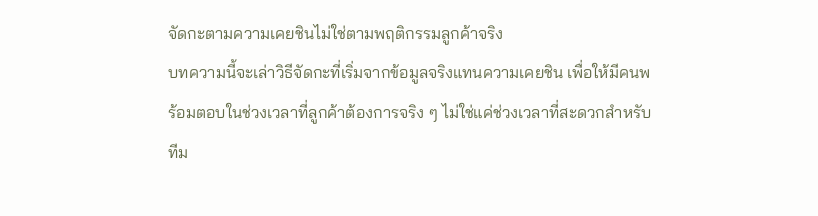จัดกะตามความเคยชินไม่ใช่ตามพฤติกรรมลูกค้าจริง
บทความนี้จะเล่าวิธีจัดกะที่เริ่มจากข้อมูลจริงแทนความเคยชิน เพื่อให้มีคนพร้อมตอบในช่วงเวลาที่ลูกค้าต้องการจริง ๆ ไม่ใช่แค่ช่วงเวลาที่สะดวกสำหรับทีม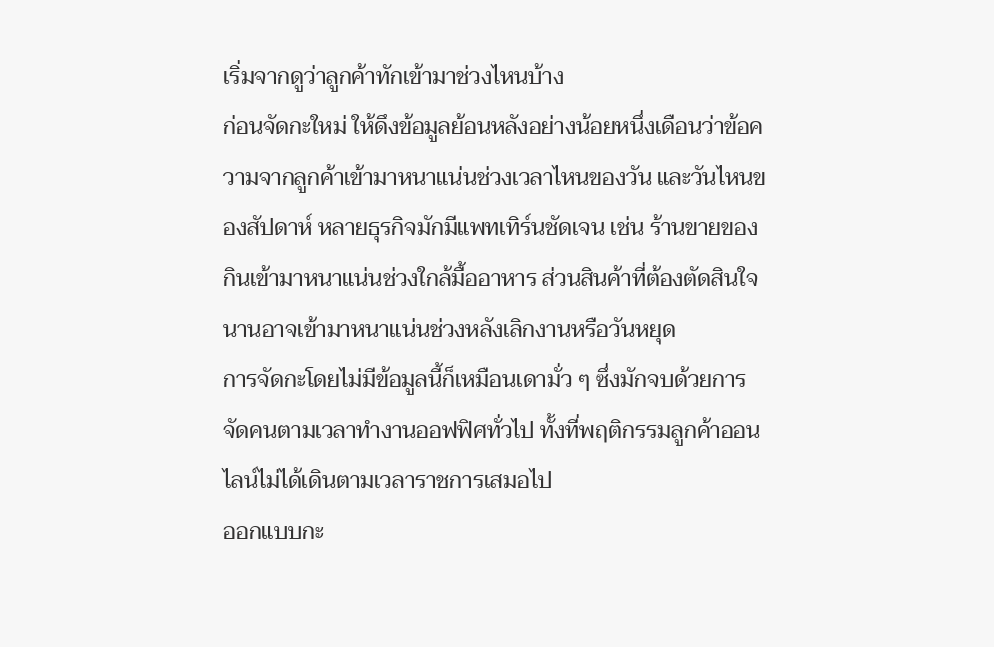เริ่มจากดูว่าลูกค้าทักเข้ามาช่วงไหนบ้าง
ก่อนจัดกะใหม่ ให้ดึงข้อมูลย้อนหลังอย่างน้อยหนึ่งเดือนว่าข้อความจากลูกค้าเข้ามาหนาแน่นช่วงเวลาไหนของวัน และวันไหนของสัปดาห์ หลายธุรกิจมักมีแพทเทิร์นชัดเจน เช่น ร้านขายของกินเข้ามาหนาแน่นช่วงใกล้มื้ออาหาร ส่วนสินค้าที่ต้องตัดสินใจนานอาจเข้ามาหนาแน่นช่วงหลังเลิกงานหรือวันหยุด
การจัดกะโดยไม่มีข้อมูลนี้ก็เหมือนเดามั่ว ๆ ซึ่งมักจบด้วยการจัดคนตามเวลาทำงานออฟฟิศทั่วไป ทั้งที่พฤติกรรมลูกค้าออนไลน์ไม่ได้เดินตามเวลาราชการเสมอไป
ออกแบบกะ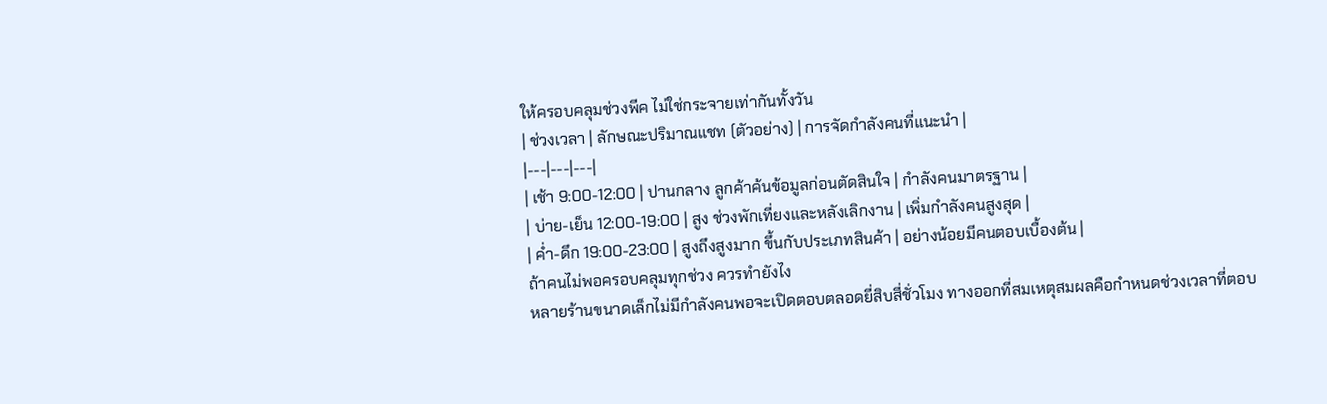ให้ครอบคลุมช่วงพีค ไม่ใช่กระจายเท่ากันทั้งวัน
| ช่วงเวลา | ลักษณะปริมาณแชท (ตัวอย่าง) | การจัดกำลังคนที่แนะนำ |
|---|---|---|
| เช้า 9:00-12:00 | ปานกลาง ลูกค้าค้นข้อมูลก่อนตัดสินใจ | กำลังคนมาตรฐาน |
| บ่าย-เย็น 12:00-19:00 | สูง ช่วงพักเที่ยงและหลังเลิกงาน | เพิ่มกำลังคนสูงสุด |
| ค่ำ-ดึก 19:00-23:00 | สูงถึงสูงมาก ขึ้นกับประเภทสินค้า | อย่างน้อยมีคนตอบเบื้องต้น |
ถ้าคนไม่พอครอบคลุมทุกช่วง ควรทำยังไง
หลายร้านขนาดเล็กไม่มีกำลังคนพอจะเปิดตอบตลอดยี่สิบสี่ชั่วโมง ทางออกที่สมเหตุสมผลคือกำหนดช่วงเวลาที่ตอบ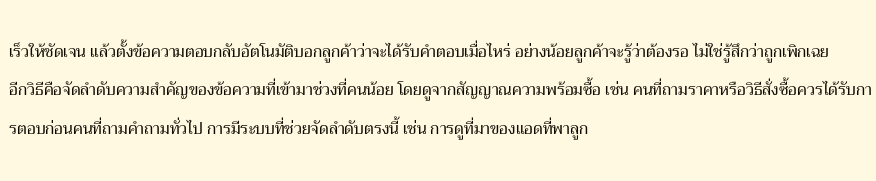เร็วให้ชัดเจน แล้วตั้งข้อความตอบกลับอัตโนมัติบอกลูกค้าว่าจะได้รับคำตอบเมื่อไหร่ อย่างน้อยลูกค้าจะรู้ว่าต้องรอ ไม่ใช่รู้สึกว่าถูกเพิกเฉย
อีกวิธีคือจัดลำดับความสำคัญของข้อความที่เข้ามาช่วงที่คนน้อย โดยดูจากสัญญาณความพร้อมซื้อ เช่น คนที่ถามราคาหรือวิธีสั่งซื้อควรได้รับการตอบก่อนคนที่ถามคำถามทั่วไป การมีระบบที่ช่วยจัดลำดับตรงนี้ เช่น การดูที่มาของแอดที่พาลูก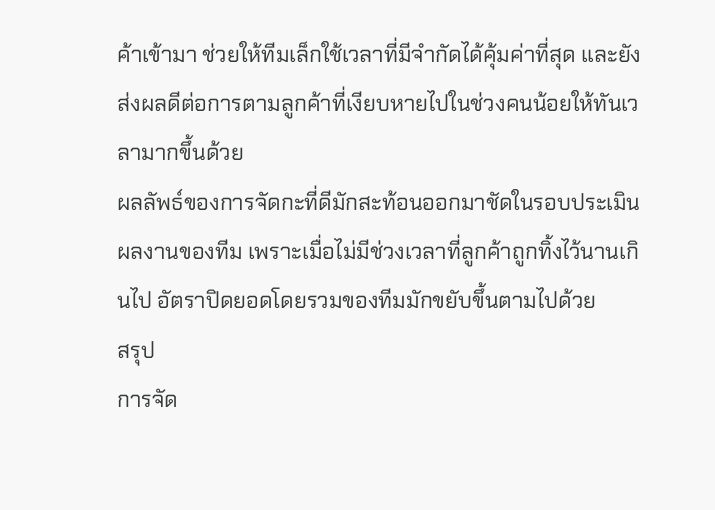ค้าเข้ามา ช่วยให้ทีมเล็กใช้เวลาที่มีจำกัดได้คุ้มค่าที่สุด และยังส่งผลดีต่อการตามลูกค้าที่เงียบหายไปในช่วงคนน้อยให้ทันเวลามากขึ้นด้วย
ผลลัพธ์ของการจัดกะที่ดีมักสะท้อนออกมาชัดในรอบประเมินผลงานของทีม เพราะเมื่อไม่มีช่วงเวลาที่ลูกค้าถูกทิ้งไว้นานเกินไป อัตราปิดยอดโดยรวมของทีมมักขยับขึ้นตามไปด้วย
สรุป
การจัด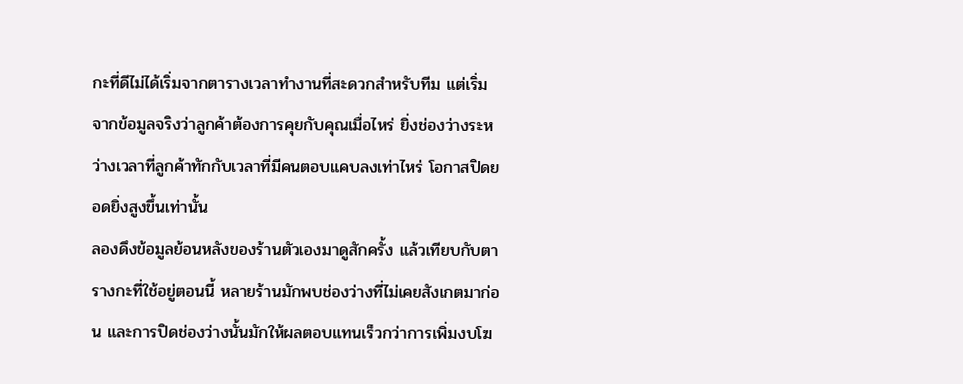กะที่ดีไม่ได้เริ่มจากตารางเวลาทำงานที่สะดวกสำหรับทีม แต่เริ่มจากข้อมูลจริงว่าลูกค้าต้องการคุยกับคุณเมื่อไหร่ ยิ่งช่องว่างระหว่างเวลาที่ลูกค้าทักกับเวลาที่มีคนตอบแคบลงเท่าไหร่ โอกาสปิดยอดยิ่งสูงขึ้นเท่านั้น
ลองดึงข้อมูลย้อนหลังของร้านตัวเองมาดูสักครั้ง แล้วเทียบกับตารางกะที่ใช้อยู่ตอนนี้ หลายร้านมักพบช่องว่างที่ไม่เคยสังเกตมาก่อน และการปิดช่องว่างนั้นมักให้ผลตอบแทนเร็วกว่าการเพิ่มงบโฆ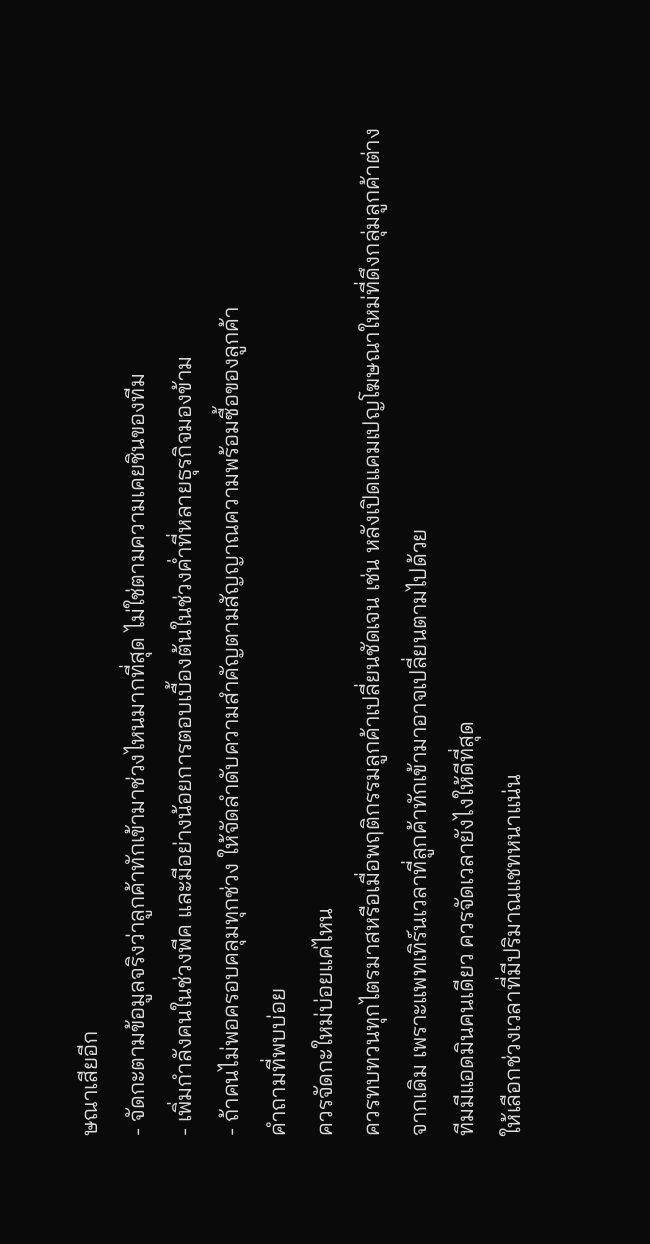ษณาเสียอีก
- จัดกะตามข้อมูลจริงว่าลูกค้าทักเข้ามาช่วงไหนมากที่สุด ไม่ใช่ตามความเคยชินของทีม
- เพิ่มกำลังคนในช่วงพีค และมีอย่างน้อยการตอบเบื้องต้นในช่วงค่ำที่หลายธุรกิจมองข้าม
- ถ้าคนไม่พอครอบคลุมทุกช่วง ให้จัดลำดับความสำคัญตามสัญญาณความพร้อมซื้อของลูกค้า
คำถามที่พบบ่อย
ควรจัดกะใหม่บ่อยแค่ไหน
ควรทบทวนทุกไตรมาสหรือเมื่อพฤติกรรมลูกค้าเปลี่ยนชัดเจน เช่น หลังเปิดแคมเปญโฆษณาใหม่ที่ดึงกลุ่มลูกค้าต่างจากเดิม เพราะแพทเทิร์นเวลาที่ลูกค้าทักเข้ามาอาจเปลี่ยนตามไปด้วย
ทีมมีแอดมินคนเดียว ควรจัดเวลายังไงให้ดีที่สุด
ให้เลือกช่วงเวลาที่มีปริมาณแชทหนาแน่น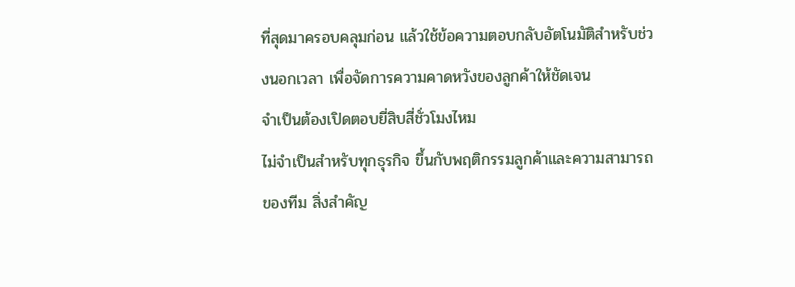ที่สุดมาครอบคลุมก่อน แล้วใช้ข้อความตอบกลับอัตโนมัติสำหรับช่วงนอกเวลา เพื่อจัดการความคาดหวังของลูกค้าให้ชัดเจน
จำเป็นต้องเปิดตอบยี่สิบสี่ชั่วโมงไหม
ไม่จำเป็นสำหรับทุกธุรกิจ ขึ้นกับพฤติกรรมลูกค้าและความสามารถของทีม สิ่งสำคัญ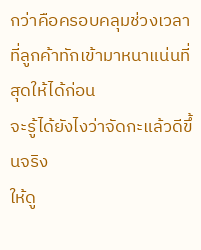กว่าคือครอบคลุมช่วงเวลาที่ลูกค้าทักเข้ามาหนาแน่นที่สุดให้ได้ก่อน
จะรู้ได้ยังไงว่าจัดกะแล้วดีขึ้นจริง
ให้ดู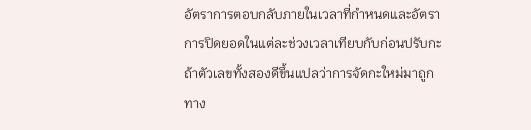อัตราการตอบกลับภายในเวลาที่กำหนดและอัตราการปิดยอดในแต่ละช่วงเวลาเทียบกับก่อนปรับกะ ถ้าตัวเลขทั้งสองดีขึ้นแปลว่าการจัดกะใหม่มาถูกทาง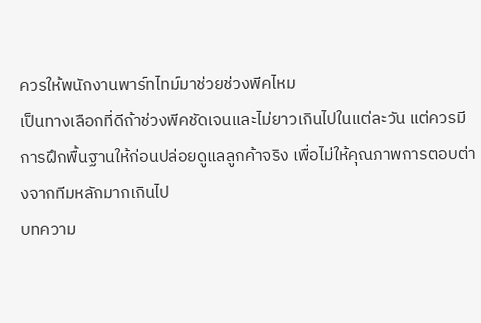ควรให้พนักงานพาร์ทไทม์มาช่วยช่วงพีคไหม
เป็นทางเลือกที่ดีถ้าช่วงพีคชัดเจนและไม่ยาวเกินไปในแต่ละวัน แต่ควรมีการฝึกพื้นฐานให้ก่อนปล่อยดูแลลูกค้าจริง เพื่อไม่ให้คุณภาพการตอบต่างจากทีมหลักมากเกินไป
บทความ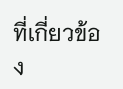ที่เกี่ยวข้อง